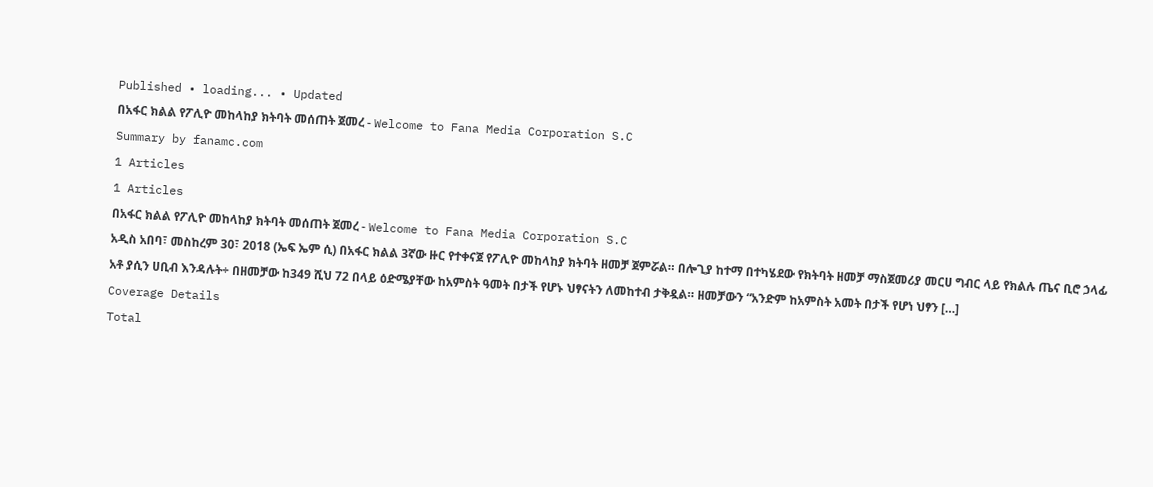Published • loading... • Updated
በአፋር ክልል የፖሊዮ መከላከያ ክትባት መሰጠት ጀመረ - Welcome to Fana Media Corporation S.C
Summary by fanamc.com
1 Articles
1 Articles
በአፋር ክልል የፖሊዮ መከላከያ ክትባት መሰጠት ጀመረ - Welcome to Fana Media Corporation S.C
አዲስ አበባ፣ መስከረም 30፣ 2018 (ኤፍ ኤም ሲ) በአፋር ክልል 3ኛው ዙር የተቀናጀ የፖሊዮ መከላከያ ክትባት ዘመቻ ጀምሯል። በሎጊያ ከተማ በተካሄደው የክትባት ዘመቻ ማስጀመሪያ መርሀ ግብር ላይ የክልሉ ጤና ቢሮ ኃላፊ አቶ ያሲን ሀቢብ እንዳሉት÷ በዘመቻው ከ349 ሺህ 72 በላይ ዕድሜያቸው ከአምስት ዓመት በታች የሆኑ ህፃናትን ለመከተብ ታቅዷል። ዘመቻውን “አንድም ከአምስት አመት በታች የሆነ ህፃን […]
Coverage Details
Total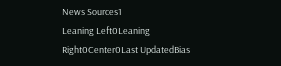News Sources1
Leaning Left0Leaning Right0Center0Last UpdatedBias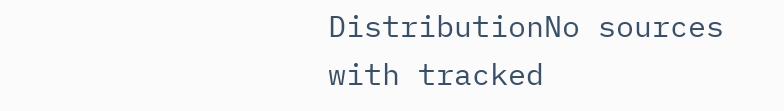DistributionNo sources with tracked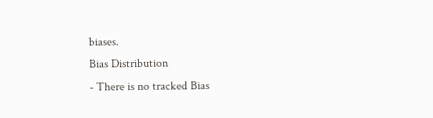biases.
Bias Distribution
- There is no tracked Bias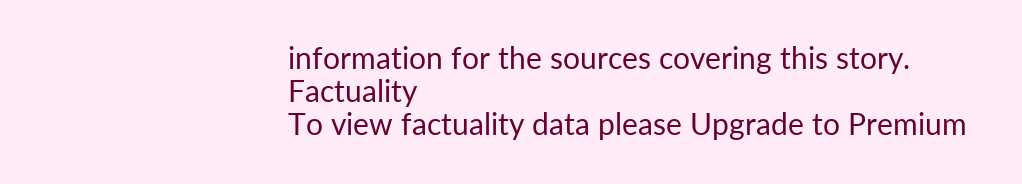information for the sources covering this story.
Factuality
To view factuality data please Upgrade to Premium